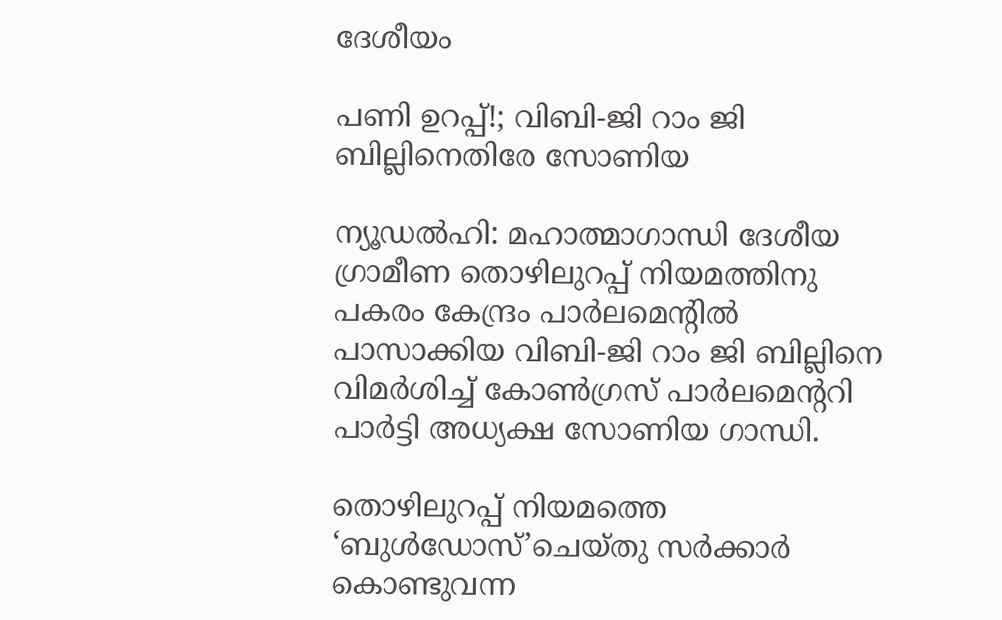ദേശീയം

പണി ഉറപ്പ്!; വിബി-ജി റാം ജി ബില്ലിനെതിരേ സോണിയ

ന്യൂഡൽഹി: മഹാത്മാഗാന്ധി ദേശീയ ഗ്രാമീണ തൊഴിലുറപ്പ് നിയമത്തിനു പകരം കേന്ദ്രം പാർലമെന്‍റിൽ പാസാക്കിയ വിബി-ജി റാം ജി ബില്ലിനെ വിമർശിച്ച് കോണ്‍ഗ്രസ് പാർലമെന്‍ററി പാർട്ടി അധ്യക്ഷ സോണിയ ഗാന്ധി.

തൊഴിലുറപ്പ് നിയമത്തെ ‘ബുൾഡോസ്’ചെയ്തു സർക്കാർ കൊണ്ടുവന്ന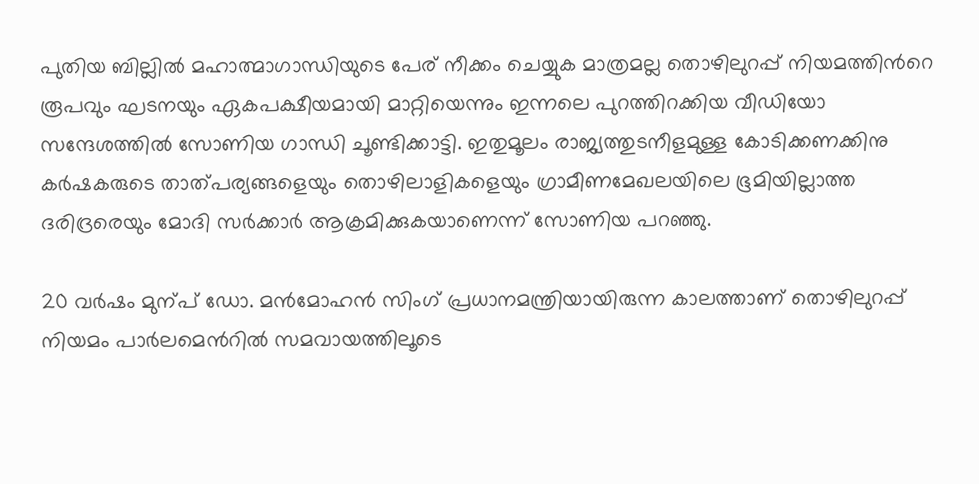പുതിയ ബില്ലിൽ മഹാത്മാഗാന്ധിയുടെ പേര് നീക്കം ചെയ്യുക മാത്രമല്ല തൊഴിലുറപ്പ് നിയമത്തിന്‍റെ രൂപവും ഘടനയും ഏകപക്ഷീയമായി മാറ്റിയെന്നും ഇന്നലെ പുറത്തിറക്കിയ വീഡിയോ സന്ദേശത്തിൽ സോണിയ ഗാന്ധി ചൂണ്ടിക്കാട്ടി. ഇതുമൂലം രാജ്യത്തുടനീളമുള്ള കോടിക്കണക്കിനു കർഷകരുടെ താത്പര്യങ്ങളെയും തൊഴിലാളികളെയും ഗ്രാമീണമേഖലയിലെ ഭൂമിയില്ലാത്ത ദരിദ്രരെയും മോദി സർക്കാർ ആക്രമിക്കുകയാണെന്ന് സോണിയ പറഞ്ഞു.

20 വർഷം മുന്പ് ഡോ. മൻമോഹൻ സിംഗ് പ്രധാനമന്ത്രിയായിരുന്ന കാലത്താണ് തൊഴിലുറപ്പ് നിയമം പാർലമെന്‍റിൽ സമവായത്തിലൂടെ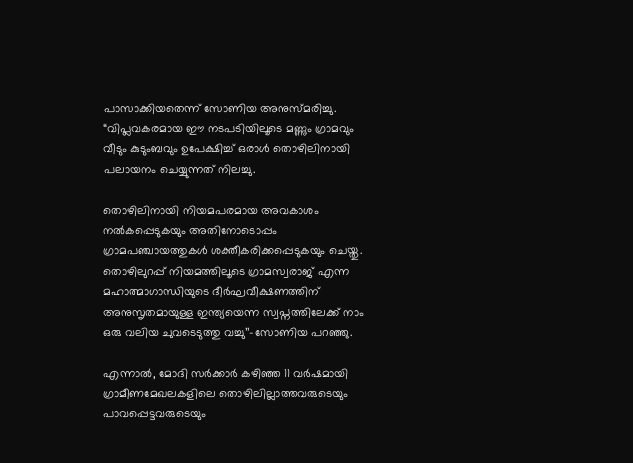പാസാക്കിയതെന്ന് സോണിയ അനുസ്മരിച്ചു. “വിപ്ലവകരമായ ഈ നടപടിയിലൂടെ മണ്ണും ഗ്രാമവും വീടും കുടുംബവും ഉപേക്ഷിച്ച് ഒരാൾ തൊഴിലിനായി പലായനം ചെയ്യുന്നത് നിലച്ചു.

തൊഴിലിനായി നിയമപരമായ അവകാശം നൽകപ്പെടുകയും അതിനോടൊപ്പം ഗ്രാമപഞ്ചായത്തുകൾ ശക്തീകരിക്കപ്പെടുകയും ചെയ്തു. തൊഴിലുറപ്പ് നിയമത്തിലൂടെ ഗ്രാമസ്വരാജ് എന്ന മഹാത്മാഗാന്ധിയുടെ ദീർഘവീക്ഷണത്തിന് അനുസൃതമായുള്ള ഇന്ത്യയെന്ന സ്വപ്നത്തിലേക്ക് നാം ഒരു വലിയ ചുവടെടുത്തു വച്ചു’’-സോണിയ പറഞ്ഞു.

എന്നാൽ, മോദി സർക്കാർ കഴിഞ്ഞ 11 വർഷമായി ഗ്രാമീണമേഖലകളിലെ തൊഴിലില്ലാത്തവരുടെയും പാവപ്പെട്ടവരുടെയും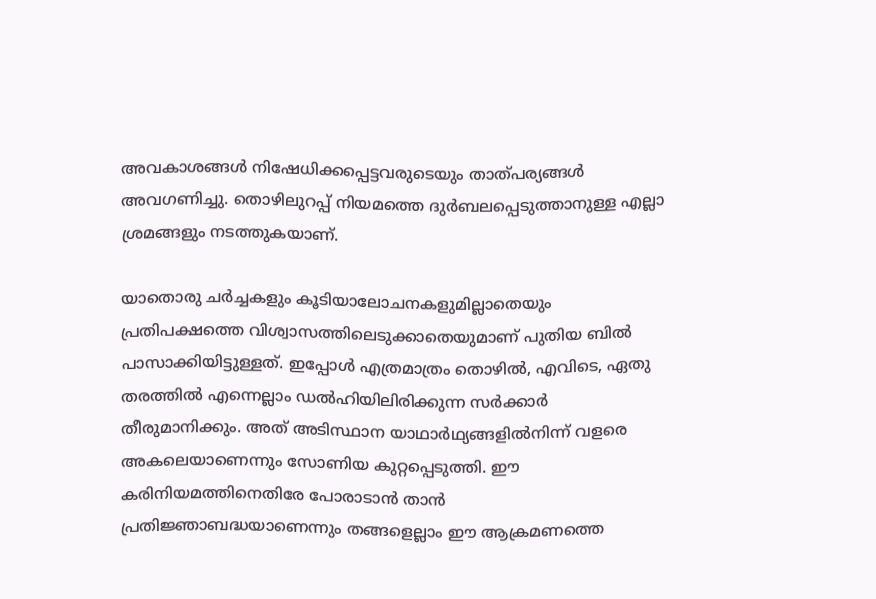അവകാശങ്ങൾ നിഷേധിക്കപ്പെട്ടവരുടെയും താത്പര്യങ്ങൾ അവഗണിച്ചു. തൊഴിലുറപ്പ് നിയമത്തെ ദുർബലപ്പെടുത്താനുള്ള എല്ലാ ശ്രമങ്ങളും നടത്തുകയാണ്.

യാതൊരു ചർച്ചകളും കൂടിയാലോചനകളുമില്ലാതെയും പ്രതിപക്ഷത്തെ വിശ്വാസത്തിലെടുക്കാതെയുമാണ് പുതിയ ബിൽ പാസാക്കിയിട്ടുള്ളത്. ഇപ്പോൾ എത്രമാത്രം തൊഴിൽ, എവിടെ, ഏതു തരത്തിൽ എന്നെല്ലാം ഡൽഹിയിലിരിക്കുന്ന സർക്കാർ തീരുമാനിക്കും. അത് അടിസ്ഥാന യാഥാർഥ്യങ്ങളിൽനിന്ന് വളരെ അകലെയാണെന്നും സോണിയ കുറ്റപ്പെടുത്തി. ഈ കരിനിയമത്തിനെതിരേ പോരാടാൻ താൻ പ്രതിജ്ഞാബദ്ധയാണെന്നും തങ്ങളെല്ലാം ഈ ആക്രമണത്തെ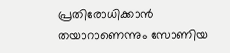പ്രതിരോധിക്കാൻ തയാറാണെന്നും സോണിയ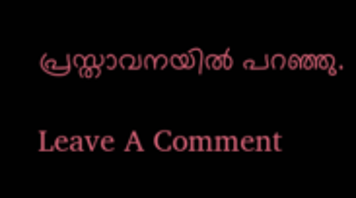പ്രസ്താവനയിൽ പറഞ്ഞു.

Leave A Comment